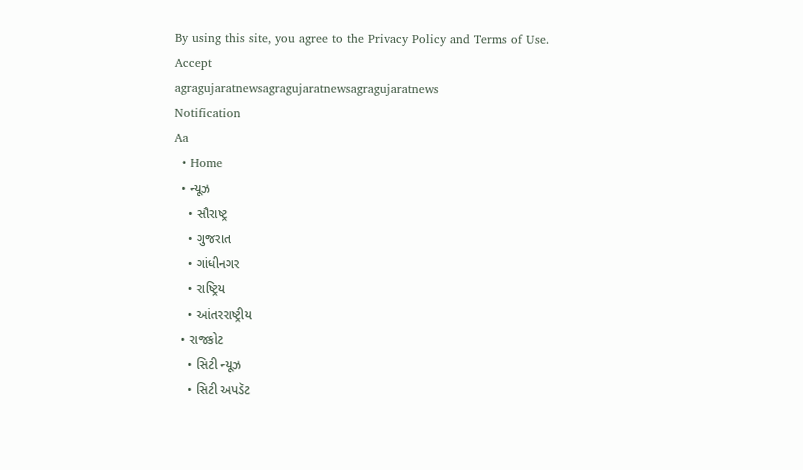By using this site, you agree to the Privacy Policy and Terms of Use.
Accept
agragujaratnewsagragujaratnewsagragujaratnews
Notification
Aa
  • Home
  • ન્યૂઝ
    • સૌરાષ્ટ્ર
    • ગુજરાત
    • ગાંધીનગર
    • રાષ્ટ્રિય
    • આંતરરાષ્ટ્રીય
  • રાજકોટ
    • સિટી ન્યૂઝ
    • સિટી અપડૅટ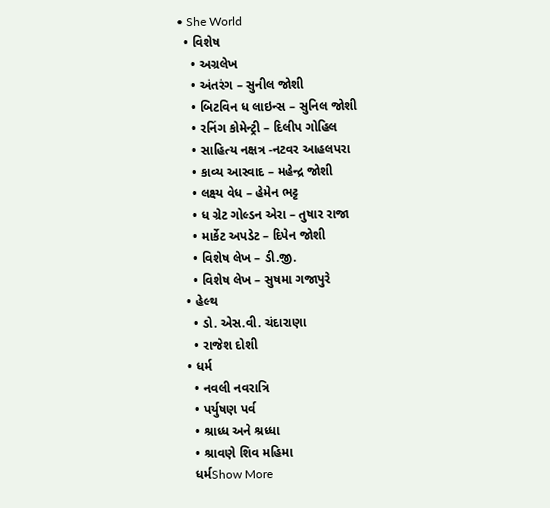• She World
  • વિશેષ
    • અગ્રલેખ
    • અંતરંગ – સુનીલ જોશી
    • બિટવિન ધ લાઇન્સ – સુનિલ જોશી
    • રનિંગ કોમેન્ટ્રી – દિલીપ ગોહિલ
    • સાહિત્ય નક્ષત્ર -નટવર આહલપરા
    • કાવ્ય આસ્વાદ – મહેન્દ્ર જોશી
    • લક્ષ્ય વેધ – હેમેન ભટ્ટ
    • ધ ગ્રેટ ગોલ્ડન એરા – તુષાર રાજા
    • માર્કેટ અપડેટ – દિપેન જોશી
    • વિશેષ લેખ – ડી.જી.
    • વિશેષ લેખ – સુષમા ગજાપુરે
  • હેલ્થ
    • ડો. એસ.વી. ચંદારાણા
    • રાજેશ દોશી
  • ધર્મ
    • નવલી નવરાત્રિ
    • પર્યુષણ પર્વ
    • શ્રાધ્ધ અને શ્રધ્ધા
    • શ્રાવણે શિવ મહિમા
    ધર્મShow More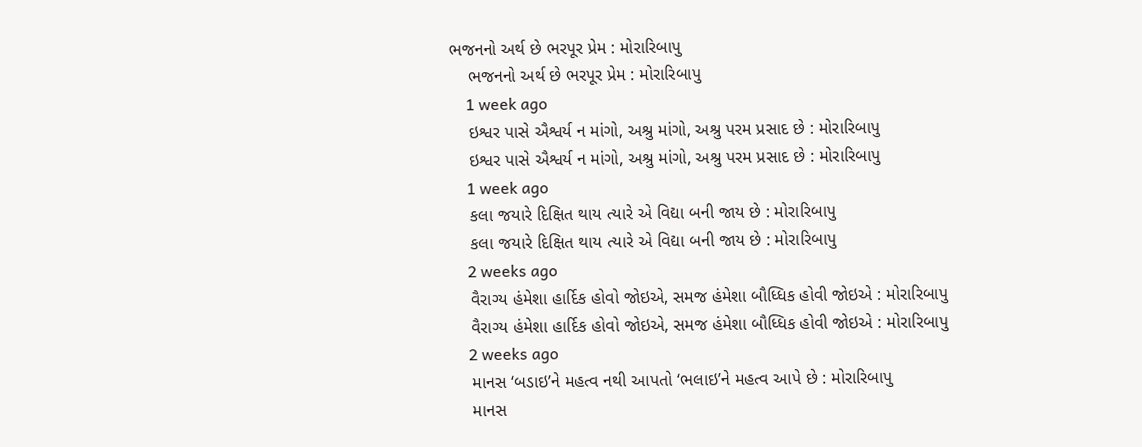ભજનનો અર્થ છે ભરપૂર પ્રેમ : મોરારિબાપુ
    ભજનનો અર્થ છે ભરપૂર પ્રેમ : મોરારિબાપુ
    1 week ago
    ઇશ્વર પાસે ઐશ્વર્ય ન માંગો, અશ્રુ માંગો, અશ્રુ પરમ પ્રસાદ છે : મોરારિબાપુ
    ઇશ્વર પાસે ઐશ્વર્ય ન માંગો, અશ્રુ માંગો, અશ્રુ પરમ પ્રસાદ છે : મોરારિબાપુ
    1 week ago
    કલા જયારે દિક્ષિત થાય ત્યારે એ વિદ્યા બની જાય છે : મોરારિબાપુ
    કલા જયારે દિક્ષિત થાય ત્યારે એ વિદ્યા બની જાય છે : મોરારિબાપુ
    2 weeks ago
    વૈરાગ્ય હંમેશા હાર્દિક હોવો જોઇએ, સમજ હંમેશા બૌધ્ધિક હોવી જોઇએ : મોરારિબાપુ
    વૈરાગ્ય હંમેશા હાર્દિક હોવો જોઇએ, સમજ હંમેશા બૌધ્ધિક હોવી જોઇએ : મોરારિબાપુ
    2 weeks ago
    માનસ ‘બડાઇ’ને મહત્વ નથી આપતો ‘ભલાઇ’ને મહત્વ આપે છે : મોરારિબાપુ
    માનસ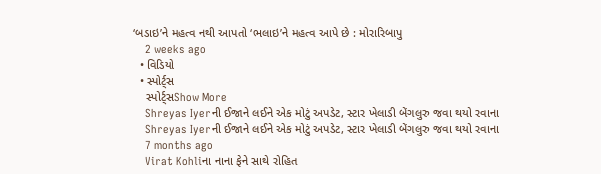‘બડાઇ’ને મહત્વ નથી આપતો ‘ભલાઇ’ને મહત્વ આપે છે : મોરારિબાપુ
    2 weeks ago
  • વિડિયો
  • સ્પોર્ટ્સ
    સ્પોર્ટ્સShow More
    Shreyas Iyerની ઈજાને લઈને એક મોટું અપડેટ, સ્ટાર ખેલાડી બેંગલુરુ જવા થયો રવાના
    Shreyas Iyerની ઈજાને લઈને એક મોટું અપડેટ, સ્ટાર ખેલાડી બેંગલુરુ જવા થયો રવાના
    7 months ago
    Virat Kohliના નાના ફેને સાથે રોહિત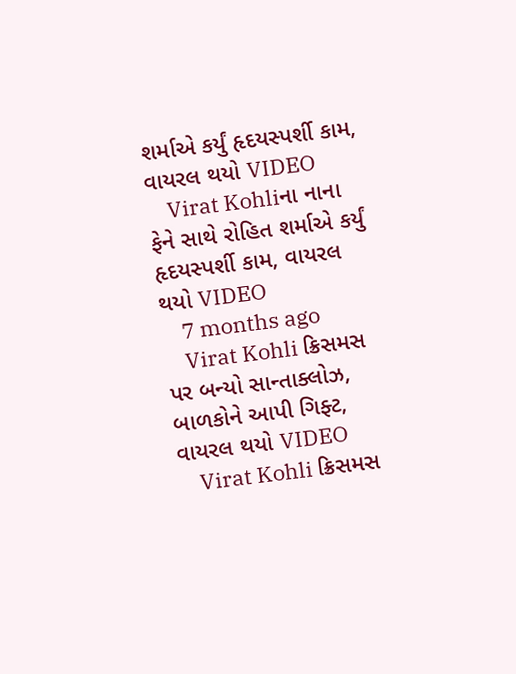શર્માએ કર્યું હૃદયસ્પર્શી કામ, વાયરલ થયો VIDEO
    Virat Kohliના નાના ફેને સાથે રોહિત શર્માએ કર્યું હૃદયસ્પર્શી કામ, વાયરલ થયો VIDEO
    7 months ago
    Virat Kohli ક્રિસમસ પર બન્યો સાન્તાક્લોઝ, બાળકોને આપી ગિફ્ટ, વાયરલ થયો VIDEO
    Virat Kohli ક્રિસમસ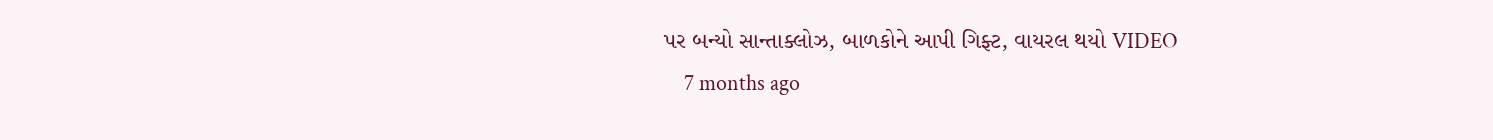પર બન્યો સાન્તાક્લોઝ, બાળકોને આપી ગિફ્ટ, વાયરલ થયો VIDEO
    7 months ago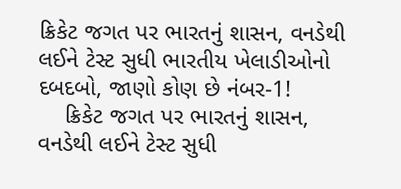ક્રિકેટ જગત પર ભારતનું શાસન, વનડેથી લઈને ટેસ્ટ સુધી ભારતીય ખેલાડીઓનો દબદબો, જાણો કોણ છે નંબર-1!
    ક્રિકેટ જગત પર ભારતનું શાસન, વનડેથી લઈને ટેસ્ટ સુધી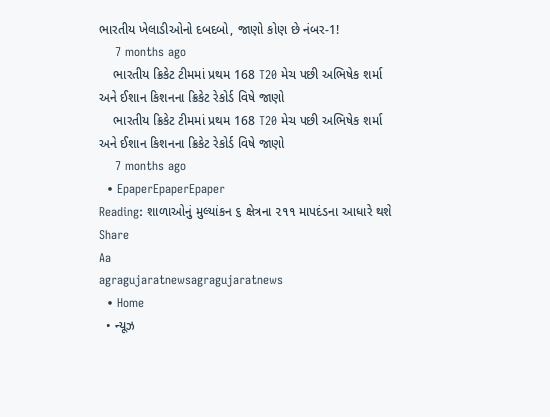ભારતીય ખેલાડીઓનો દબદબો, જાણો કોણ છે નંબર-1!
    7 months ago
    ભારતીય ક્રિકેટ ટીમમાં પ્રથમ 168 T20 મેચ પછી અભિષેક શર્મા અને ઈશાન કિશનના ક્રિકેટ રેકોર્ડ વિષે જાણો
    ભારતીય ક્રિકેટ ટીમમાં પ્રથમ 168 T20 મેચ પછી અભિષેક શર્મા અને ઈશાન કિશનના ક્રિકેટ રેકોર્ડ વિષે જાણો
    7 months ago
  • EpaperEpaperEpaper
Reading: શાળાઓનું મુલ્યાંકન ૬ ક્ષેત્રના ૨૧૧ માપદંડના આધારે થશે
Share
Aa
agragujaratnewsagragujaratnews
  • Home
  • ન્યૂઝ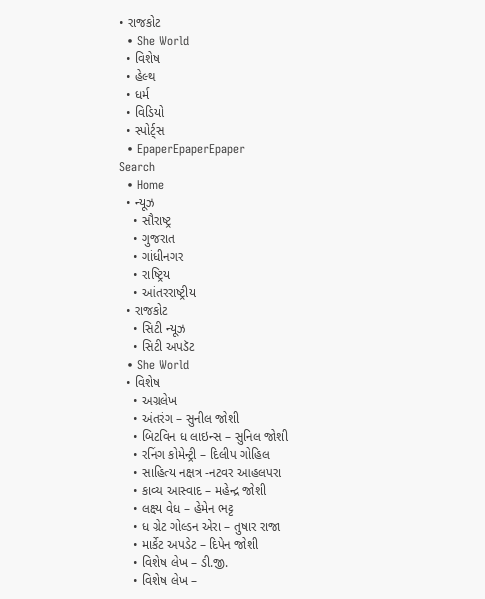• રાજકોટ
  • She World
  • વિશેષ
  • હેલ્થ
  • ધર્મ
  • વિડિયો
  • સ્પોર્ટ્સ
  • EpaperEpaperEpaper
Search
  • Home
  • ન્યૂઝ
    • સૌરાષ્ટ્ર
    • ગુજરાત
    • ગાંધીનગર
    • રાષ્ટ્રિય
    • આંતરરાષ્ટ્રીય
  • રાજકોટ
    • સિટી ન્યૂઝ
    • સિટી અપડૅટ
  • She World
  • વિશેષ
    • અગ્રલેખ
    • અંતરંગ – સુનીલ જોશી
    • બિટવિન ધ લાઇન્સ – સુનિલ જોશી
    • રનિંગ કોમેન્ટ્રી – દિલીપ ગોહિલ
    • સાહિત્ય નક્ષત્ર -નટવર આહલપરા
    • કાવ્ય આસ્વાદ – મહેન્દ્ર જોશી
    • લક્ષ્ય વેધ – હેમેન ભટ્ટ
    • ધ ગ્રેટ ગોલ્ડન એરા – તુષાર રાજા
    • માર્કેટ અપડેટ – દિપેન જોશી
    • વિશેષ લેખ – ડી.જી.
    • વિશેષ લેખ –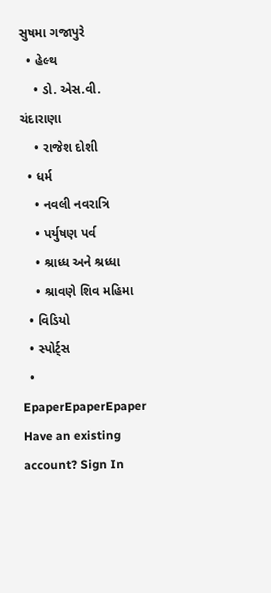સુષમા ગજાપુરે
  • હેલ્થ
    • ડો. એસ.વી. ચંદારાણા
    • રાજેશ દોશી
  • ધર્મ
    • નવલી નવરાત્રિ
    • પર્યુષણ પર્વ
    • શ્રાધ્ધ અને શ્રધ્ધા
    • શ્રાવણે શિવ મહિમા
  • વિડિયો
  • સ્પોર્ટ્સ
  • EpaperEpaperEpaper
Have an existing account? Sign In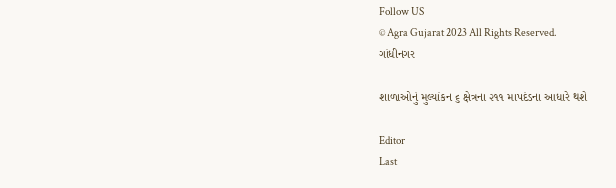Follow US
© Agra Gujarat 2023 All Rights Reserved.
ગાંધીનગર

શાળાઓનું મુલ્યાંકન ૬ ક્ષેત્રના ૨૧૧ માપદંડના આધારે થશે

Editor
Last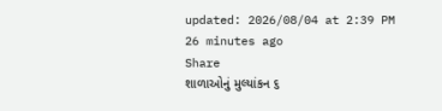updated: 2026/08/04 at 2:39 PM
26 minutes ago
Share
શાળાઓનું મુલ્યાંકન ૬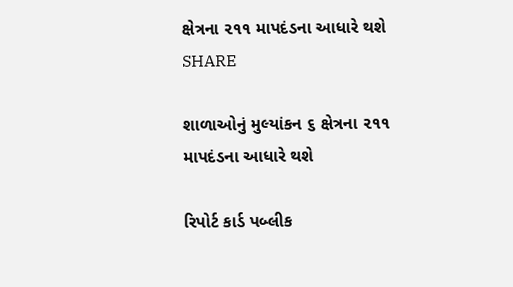ક્ષેત્રના ૨૧૧ માપદંડના આધારે થશે
SHARE

શાળાઓનું મુલ્યાંકન ૬ ક્ષેત્રના ૨૧૧ માપદંડના આધારે થશે

રિપોર્ટ કાર્ડ પબ્લીક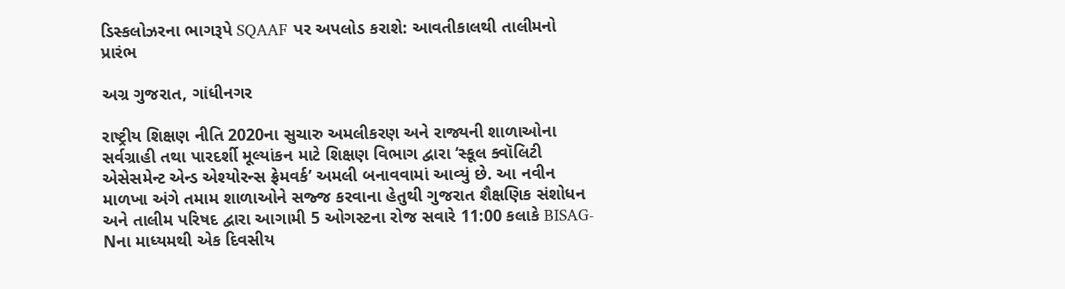ડિસ્કલોઝરના ભાગરૂપે SQAAF પર અપલોડ કરાશે: આવતીકાલથી તાલીમનો પ્રારંભ

અગ્ર ગુજરાત, ગાંધીનગર

રાષ્ટ્રીય શિક્ષણ નીતિ 2020ના સુચારુ અમલીકરણ અને રાજ્યની શાળાઓના સર્વગ્રાહી તથા પારદર્શી મૂલ્યાંકન માટે શિક્ષણ વિભાગ દ્વારા ‘સ્કૂલ ક્વૉલિટી એસેસમેન્ટ એન્ડ એશ્યોરન્સ ફ્રેમવર્ક’ અમલી બનાવવામાં આવ્યું છે. આ નવીન માળખા અંગે તમામ શાળાઓને સજ્જ કરવાના હેતુથી ગુજરાત શૈક્ષણિક સંશોધન અને તાલીમ પરિષદ દ્વારા આગામી 5 ઓગસ્ટના રોજ સવારે 11:00 કલાકે BISAG-Nના માધ્યમથી એક દિવસીય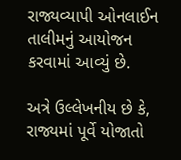રાજ્યવ્યાપી ઓનલાઈન તાલીમનું આયોજન કરવામાં આવ્યું છે.

અત્રે ઉલ્લેખનીય છે કે, રાજ્યમાં પૂર્વે યોજાતો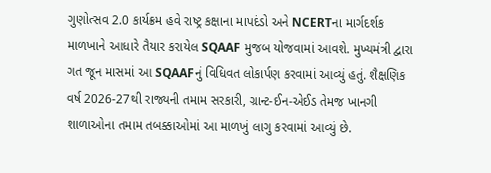ગુણોત્સવ 2.0 કાર્યક્રમ હવે રાષ્ટ્ર કક્ષાના માપદંડો અને NCERTના માર્ગદર્શક માળખાને આધારે તૈયાર કરાયેલ SQAAF મુજબ યોજવામાં આવશે. મુખ્યમંત્રી દ્વારા ગત જૂન માસમાં આ SQAAFનું વિધિવત લોકાર્પણ કરવામાં આવ્યું હતું. શૈક્ષણિક વર્ષ 2026-27થી રાજ્યની તમામ સરકારી, ગ્રાન્ટ-ઈન-એઈડ તેમજ ખાનગી શાળાઓના તમામ તબક્કાઓમાં આ માળખું લાગુ કરવામાં આવ્યું છે.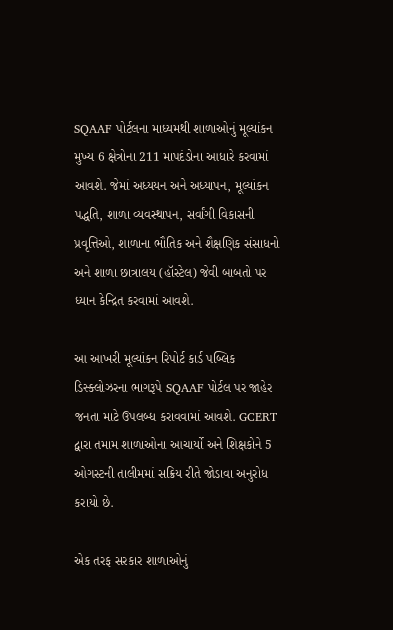SQAAF પોર્ટલના માધ્યમથી શાળાઓનું મૂલ્યાંકન મુખ્ય 6 ક્ષેત્રોના 211 માપદંડોના આધારે કરવામાં આવશે. જેમાં અધ્યયન અને અધ્યાપન, મૂલ્યાંકન પદ્ધતિ, શાળા વ્યવસ્થાપન, સર્વાંગી વિકાસની પ્રવૃત્તિઓ, શાળાના ભૌતિક અને શૈક્ષણિક સંસાધનો અને શાળા છાત્રાલય (હૉસ્ટેલ) જેવી બાબતો પર ધ્યાન કેન્દ્રિત કરવામાં આવશે.

આ આખરી મૂલ્યાંકન રિપોર્ટ કાર્ડ પબ્લિક ડિસ્ક્લોઝરના ભાગરૂપે SQAAF પોર્ટલ પર જાહેર જનતા માટે ઉપલબ્ધ કરાવવામાં આવશે. GCERT દ્વારા તમામ શાળાઓના આચાર્યો અને શિક્ષકોને 5 ઓગસ્ટની તાલીમમાં સક્રિય રીતે જોડાવા અનુરોધ કરાયો છે.

એક તરફ સરકાર શાળાઓનું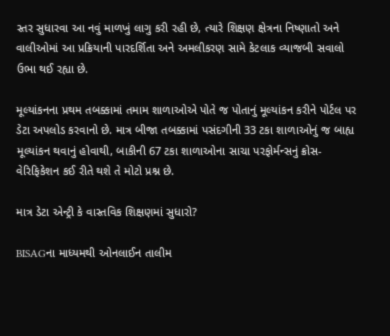સ્તર સુધારવા આ નવું માળખું લાગુ કરી રહી છે, ત્યારે શિક્ષણ ક્ષેત્રના નિષ્ણાતો અને વાલીઓમાં આ પ્રક્રિયાની પારદર્શિતા અને અમલીકરણ સામે કેટલાક વ્યાજબી સવાલો ઉભા થઈ રહ્યા છે.

મૂલ્યાંકનના પ્રથમ તબક્કામાં તમામ શાળાઓએ પોતે જ પોતાનું મૂલ્યાંકન કરીને પોર્ટલ પર ડેટા અપલોડ કરવાનો છે. માત્ર બીજા તબક્કામાં પસંદગીની 33 ટકા શાળાઓનું જ બાહ્ય મૂલ્યાંકન થવાનું હોવાથી, બાકીની 67 ટકા શાળાઓના સાચા પરફોર્મન્સનું ક્રોસ-વેરિફિકેશન કઈ રીતે થશે તે મોટો પ્રશ્ન છે.

માત્ર ડેટા એન્ટ્રી કે વાસ્તવિક શિક્ષણમાં સુધારો?

BISAGના માધ્યમથી ઓનલાઈન તાલીમ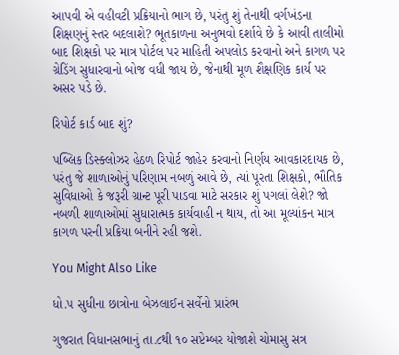આપવી એ વહીવટી પ્રક્રિયાનો ભાગ છે, પરંતુ શું તેનાથી વર્ગખંડના શિક્ષણનું સ્તર બદલાશે? ભૂતકાળના અનુભવો દર્શાવે છે કે આવી તાલીમો બાદ શિક્ષકો પર માત્ર પોર્ટલ પર માહિતી અપલોડ કરવાનો અને કાગળ પર ગ્રેડિંગ સુધારવાનો બોજ વધી જાય છે, જેનાથી મૂળ શૈક્ષણિક કાર્ય પર અસર પડે છે.

રિપોર્ટ કાર્ડ બાદ શું?

પબ્લિક ડિસ્ક્લોઝર હેઠળ રિપોર્ટ જાહેર કરવાનો નિર્ણય આવકારદાયક છે, પરંતુ જે શાળાઓનું પરિણામ નબળું આવે છે, ત્યાં પૂરતા શિક્ષકો, ભૌતિક સુવિધાઓ કે જરૂરી ગ્રાન્ટ પૂરી પાડવા માટે સરકાર શું પગલાં લેશે? જો નબળી શાળાઓમાં સુધારાત્મક કાર્યવાહી ન થાય, તો આ મૂલ્યાંકન માત્ર કાગળ પરની પ્રક્રિયા બનીને રહી જશે.

You Might Also Like

ધો.૫ સુધીના છાત્રોના બેઝલાઈન સર્વેનો પ્રારંભ

ગુજરાત વિધાનસભાનું તા.૮થી ૧૦ સપ્ટેમ્બર યોજાશે ચોમાસુ સત્ર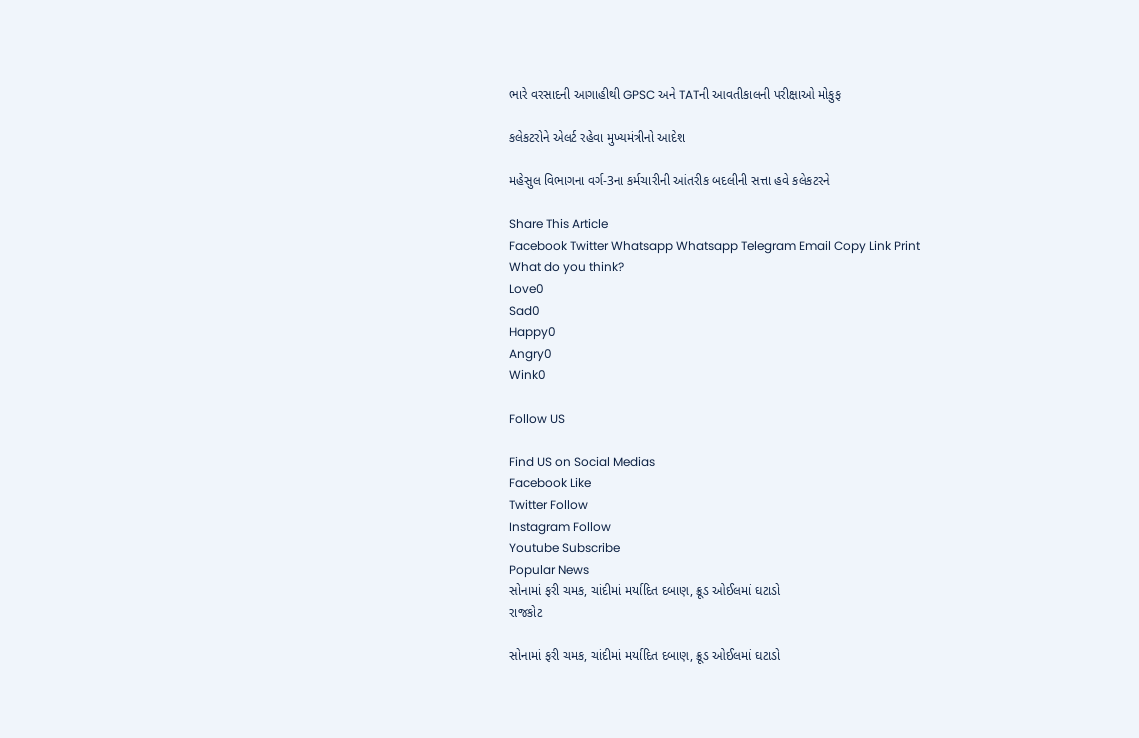ભારે વરસાદની આગાહીથી GPSC અને TATની આવતીકાલની પરીક્ષાઓ મોકુફ

કલેકટરોને એલર્ટ રહેવા મુખ્યમંત્રીનો આદેશ

મહેસુલ વિભાગના વર્ગ-3ના કર્મચારીની આંતરીક બદલીની સત્તા હવે કલેકટરને

Share This Article
Facebook Twitter Whatsapp Whatsapp Telegram Email Copy Link Print
What do you think?
Love0
Sad0
Happy0
Angry0
Wink0

Follow US

Find US on Social Medias
Facebook Like
Twitter Follow
Instagram Follow
Youtube Subscribe
Popular News
સોનામાં ફરી ચમક, ચાંદીમાં મર્યાદિત દબાણ, ક્રૂડ ઓઈલમાં ઘટાડો
રાજકોટ

સોનામાં ફરી ચમક, ચાંદીમાં મર્યાદિત દબાણ, ક્રૂડ ઓઈલમાં ઘટાડો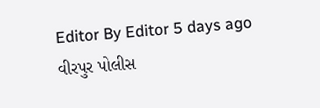Editor By Editor 5 days ago
વીરપુર પોલીસ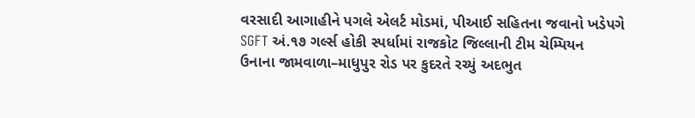વરસાદી આગાહીને પગલે એલર્ટ મોડમાં, પીઆઈ સહિતના જવાનો ખડેપગે
SGFT અં.૧૭ ગર્લ્સ હોકી સ્પર્ધામાં રાજકોટ જિલ્લાની ટીમ ચેમ્પિયન
ઉનાના જામવાળા–માધુપુર રોડ પર કુદરતે રચ્યું અદભુત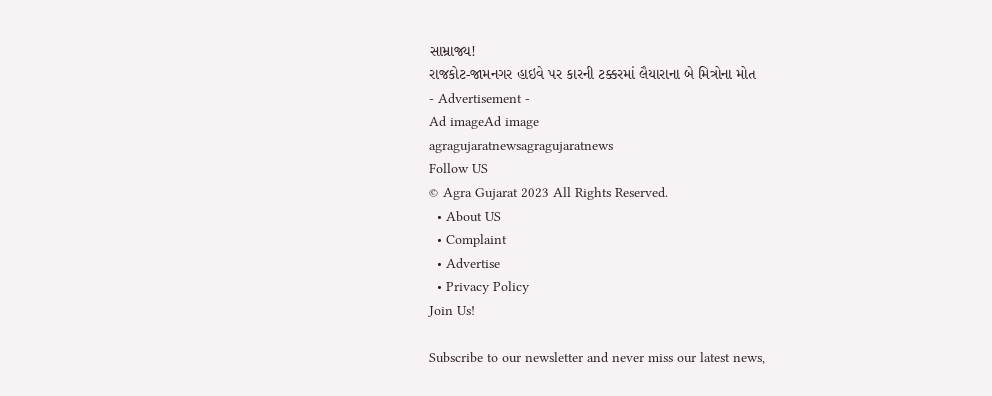સામ્રાજ્ય!
રાજકોટ-જામનગર હાઇવે પર કારની ટક્કરમાં લૈયારાના બે મિત્રોના મોત
- Advertisement -
Ad imageAd image
agragujaratnewsagragujaratnews
Follow US
© Agra Gujarat 2023 All Rights Reserved.
  • About US
  • Complaint
  • Advertise
  • Privacy Policy
Join Us!

Subscribe to our newsletter and never miss our latest news,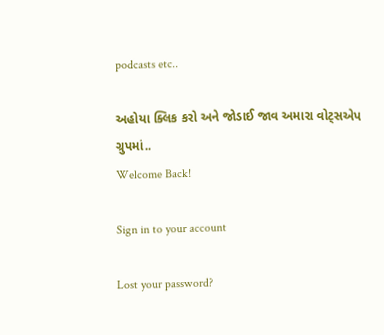podcasts etc..

અહોયા ક્લિક કરો અને જોડાઈ જાવ અમારા વોટ્સએપ ગ્રુપમાં..
Welcome Back!

Sign in to your account

Lost your password?